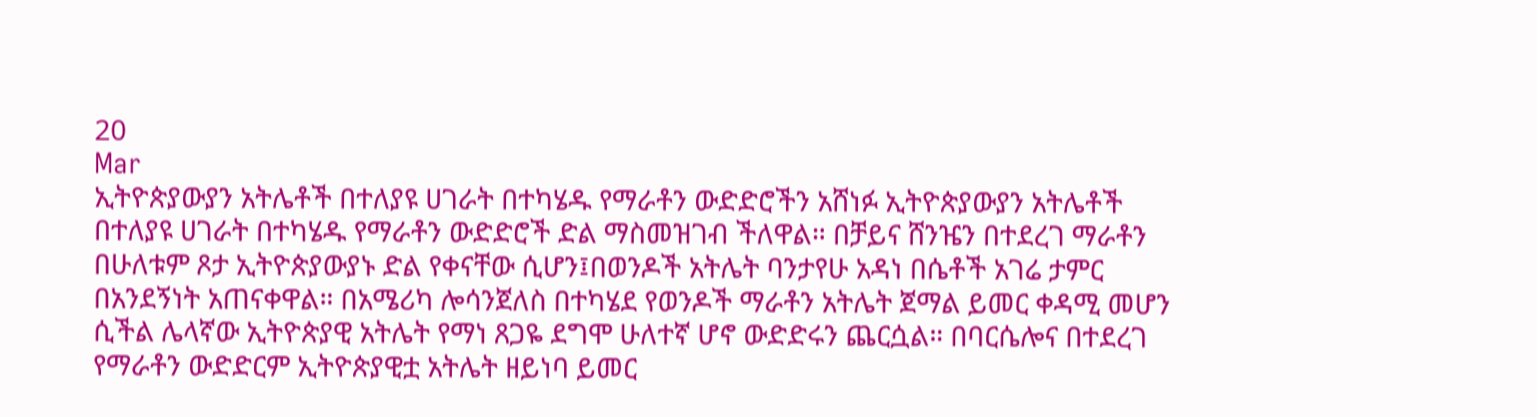20
Mar
ኢትዮጵያውያን አትሌቶች በተለያዩ ሀገራት በተካሄዱ የማራቶን ውድድሮችን አሸነፉ ኢትዮጵያውያን አትሌቶች በተለያዩ ሀገራት በተካሄዱ የማራቶን ውድድሮች ድል ማስመዝገብ ችለዋል። በቻይና ሸንዤን በተደረገ ማራቶን በሁለቱም ጾታ ኢትዮጵያውያኑ ድል የቀናቸው ሲሆን፤በወንዶች አትሌት ባንታየሁ አዳነ በሴቶች አገሬ ታምር በአንደኝነት አጠናቀዋል። በአሜሪካ ሎሳንጀለስ በተካሄደ የወንዶች ማራቶን አትሌት ጀማል ይመር ቀዳሚ መሆን ሲችል ሌላኛው ኢትዮጵያዊ አትሌት የማነ ጸጋዬ ደግሞ ሁለተኛ ሆኖ ውድድሩን ጨርሷል። በባርሴሎና በተደረገ የማራቶን ውድድርም ኢትዮጵያዊቷ አትሌት ዘይነባ ይመር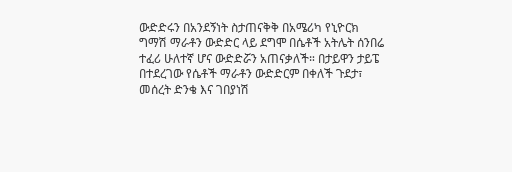ውድድሩን በአንደኝነት ስታጠናቅቅ በአሜሪካ የኒዮርክ ግማሽ ማራቶን ውድድር ላይ ደግሞ በሴቶች አትሌት ሰንበሬ ተፈሪ ሁለተኛ ሆና ውድድሯን አጠናቃለች። በታይዋን ታይፔ በተደረገው የሴቶች ማራቶን ውድድርም በቀለች ጉደታ፣ መሰረት ድንቄ እና ገበያነሽ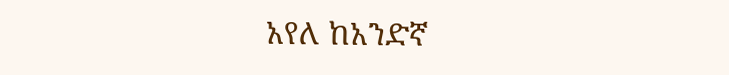አየለ ከአንድኛ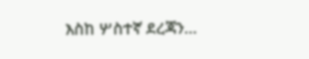እስከ ሦስተኛ ደረጃን…